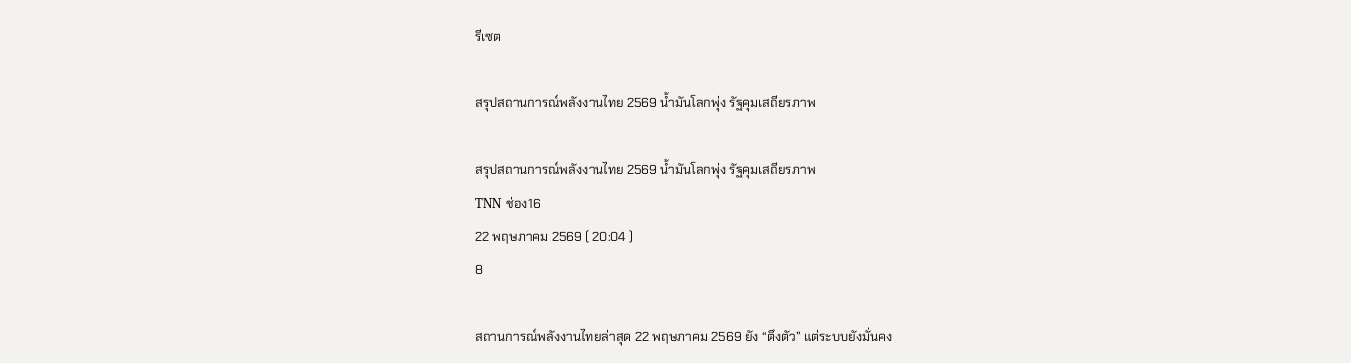รีเซต

สรุปสถานการณ์พลังงานไทย 2569 น้ำมันโลกพุ่ง รัฐคุมเสถียรภาพ

สรุปสถานการณ์พลังงานไทย 2569 น้ำมันโลกพุ่ง รัฐคุมเสถียรภาพ
TNN ช่อง16
22 พฤษภาคม 2569 ( 20:04 )
8

สถานการณ์พลังงานไทยล่าสุด 22 พฤษภาคม 2569 ยัง “ตึงตัว” แต่ระบบยังมั่นคง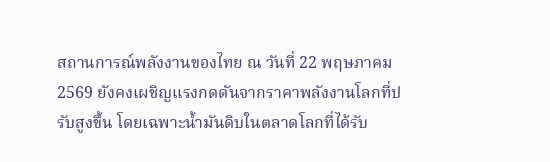สถานการณ์พลังงานของไทย ณ วันที่ 22 พฤษภาคม 2569 ยังคงเผชิญแรงกดดันจากราคาพลังงานโลกที่ปรับสูงขึ้น โดยเฉพาะน้ำมันดิบในตลาดโลกที่ได้รับ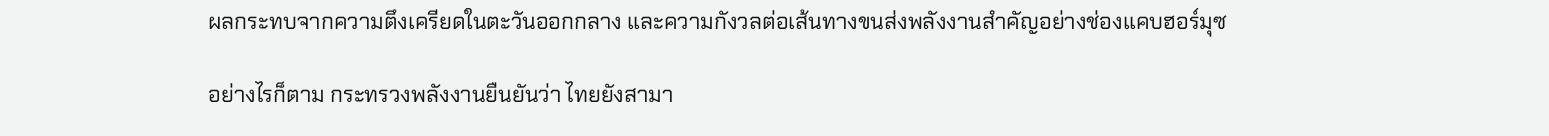ผลกระทบจากความตึงเครียดในตะวันออกกลาง และความกังวลต่อเส้นทางขนส่งพลังงานสำคัญอย่างช่องแคบฮอร์มุซ

อย่างไรก็ตาม กระทรวงพลังงานยืนยันว่า ไทยยังสามา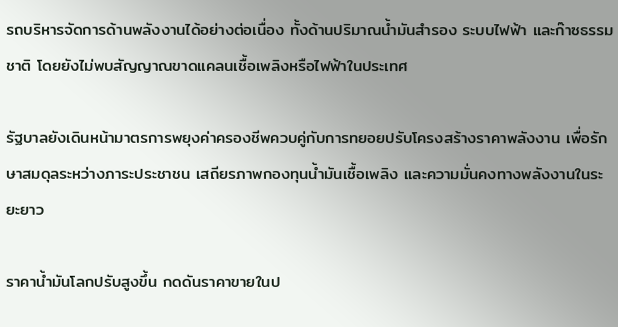รถบริหารจัดการด้านพลังงานได้อย่างต่อเนื่อง ทั้งด้านปริมาณน้ำมันสำรอง ระบบไฟฟ้า และก๊าซธรรมชาติ โดยยังไม่พบสัญญาณขาดแคลนเชื้อเพลิงหรือไฟฟ้าในประเทศ

รัฐบาลยังเดินหน้ามาตรการพยุงค่าครองชีพควบคู่กับการทยอยปรับโครงสร้างราคาพลังงาน เพื่อรักษาสมดุลระหว่างภาระประชาชน เสถียรภาพกองทุนน้ำมันเชื้อเพลิง และความมั่นคงทางพลังงานในระยะยาว

ราคาน้ำมันโลกปรับสูงขึ้น กดดันราคาขายในป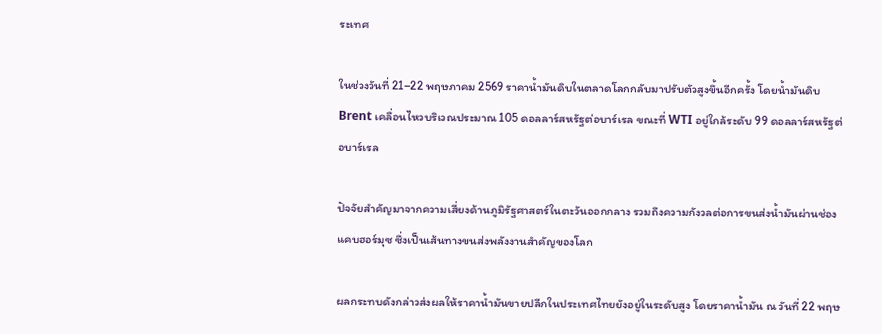ระเทศ

ในช่วงวันที่ 21–22 พฤษภาคม 2569 ราคาน้ำมันดิบในตลาดโลกกลับมาปรับตัวสูงขึ้นอีกครั้ง โดยน้ำมันดิบ Brent เคลื่อนไหวบริเวณประมาณ 105 ดอลลาร์สหรัฐต่อบาร์เรล ขณะที่ WTI อยู่ใกล้ระดับ 99 ดอลลาร์สหรัฐต่อบาร์เรล

ปัจจัยสำคัญมาจากความเสี่ยงด้านภูมิรัฐศาสตร์ในตะวันออกกลาง รวมถึงความกังวลต่อการขนส่งน้ำมันผ่านช่องแคบฮอร์มุซ ซึ่งเป็นเส้นทางขนส่งพลังงานสำคัญของโลก

ผลกระทบดังกล่าวส่งผลให้ราคาน้ำมันขายปลีกในประเทศไทยยังอยู่ในระดับสูง โดยราคาน้ำมัน ณ วันที่ 22 พฤษ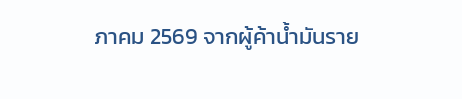ภาคม 2569 จากผู้ค้าน้ำมันราย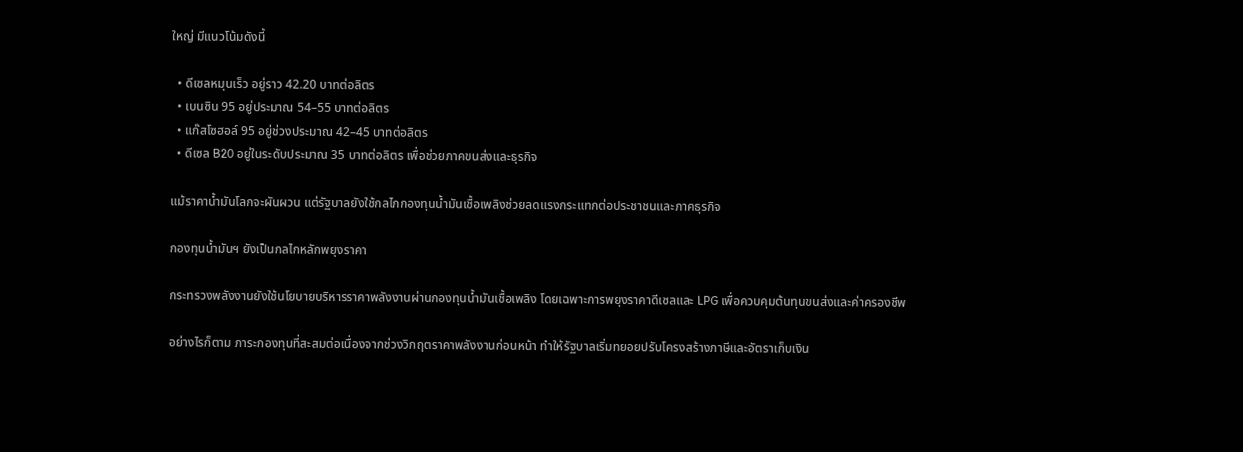ใหญ่ มีแนวโน้มดังนี้

  • ดีเซลหมุนเร็ว อยู่ราว 42.20 บาทต่อลิตร
  • เบนซิน 95 อยู่ประมาณ 54–55 บาทต่อลิตร
  • แก๊สโซฮอล์ 95 อยู่ช่วงประมาณ 42–45 บาทต่อลิตร
  • ดีเซล B20 อยู่ในระดับประมาณ 35 บาทต่อลิตร เพื่อช่วยภาคขนส่งและธุรกิจ

แม้ราคาน้ำมันโลกจะผันผวน แต่รัฐบาลยังใช้กลไกกองทุนน้ำมันเชื้อเพลิงช่วยลดแรงกระแทกต่อประชาชนและภาคธุรกิจ

กองทุนน้ำมันฯ ยังเป็นกลไกหลักพยุงราคา

กระทรวงพลังงานยังใช้นโยบายบริหารราคาพลังงานผ่านกองทุนน้ำมันเชื้อเพลิง โดยเฉพาะการพยุงราคาดีเซลและ LPG เพื่อควบคุมต้นทุนขนส่งและค่าครองชีพ

อย่างไรก็ตาม ภาระกองทุนที่สะสมต่อเนื่องจากช่วงวิกฤตราคาพลังงานก่อนหน้า ทำให้รัฐบาลเริ่มทยอยปรับโครงสร้างภาษีและอัตราเก็บเงิน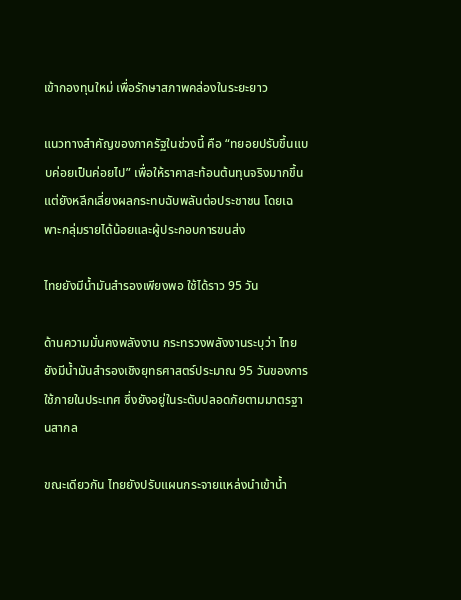เข้ากองทุนใหม่ เพื่อรักษาสภาพคล่องในระยะยาว

แนวทางสำคัญของภาครัฐในช่วงนี้ คือ “ทยอยปรับขึ้นแบบค่อยเป็นค่อยไป” เพื่อให้ราคาสะท้อนต้นทุนจริงมากขึ้น แต่ยังหลีกเลี่ยงผลกระทบฉับพลันต่อประชาชน โดยเฉพาะกลุ่มรายได้น้อยและผู้ประกอบการขนส่ง

ไทยยังมีน้ำมันสำรองเพียงพอ ใช้ได้ราว 95 วัน

ด้านความมั่นคงพลังงาน กระทรวงพลังงานระบุว่า ไทยยังมีน้ำมันสำรองเชิงยุทธศาสตร์ประมาณ 95 วันของการใช้ภายในประเทศ ซึ่งยังอยู่ในระดับปลอดภัยตามมาตรฐานสากล

ขณะเดียวกัน ไทยยังปรับแผนกระจายแหล่งนำเข้าน้ำ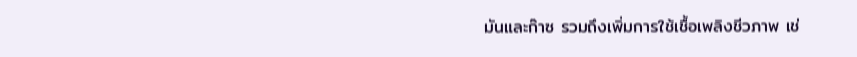มันและก๊าซ รวมถึงเพิ่มการใช้เชื้อเพลิงชีวภาพ เช่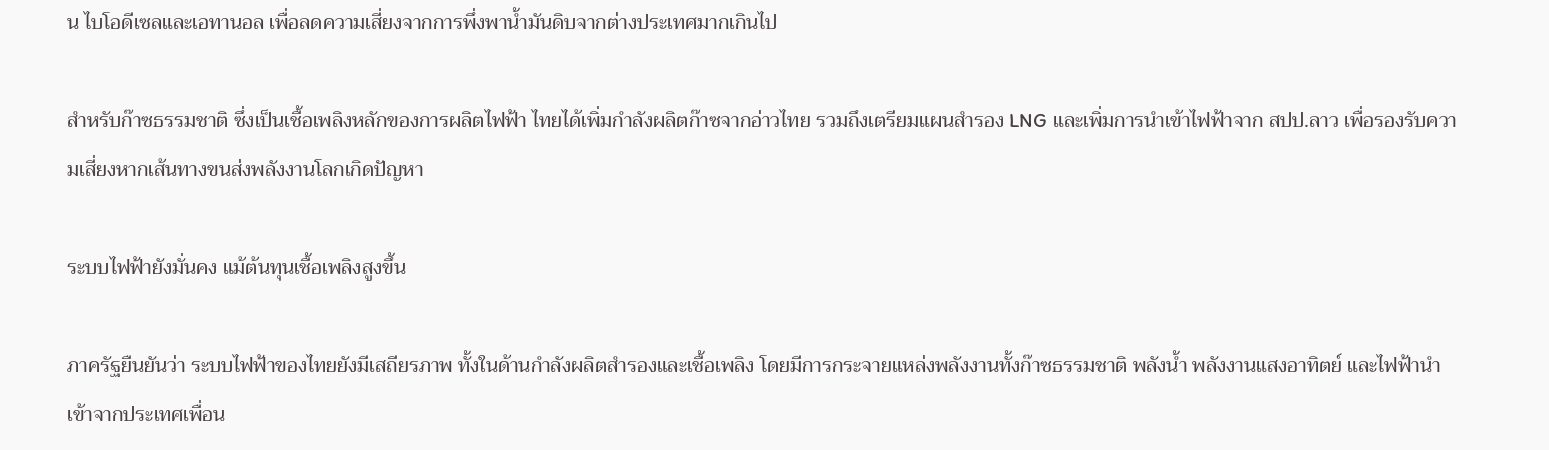น ไบโอดีเซลและเอทานอล เพื่อลดความเสี่ยงจากการพึ่งพาน้ำมันดิบจากต่างประเทศมากเกินไป

สำหรับก๊าซธรรมชาติ ซึ่งเป็นเชื้อเพลิงหลักของการผลิตไฟฟ้า ไทยได้เพิ่มกำลังผลิตก๊าซจากอ่าวไทย รวมถึงเตรียมแผนสำรอง LNG และเพิ่มการนำเข้าไฟฟ้าจาก สปป.ลาว เพื่อรองรับความเสี่ยงหากเส้นทางขนส่งพลังงานโลกเกิดปัญหา

ระบบไฟฟ้ายังมั่นคง แม้ต้นทุนเชื้อเพลิงสูงขึ้น

ภาครัฐยืนยันว่า ระบบไฟฟ้าของไทยยังมีเสถียรภาพ ทั้งในด้านกำลังผลิตสำรองและเชื้อเพลิง โดยมีการกระจายแหล่งพลังงานทั้งก๊าซธรรมชาติ พลังน้ำ พลังงานแสงอาทิตย์ และไฟฟ้านำเข้าจากประเทศเพื่อน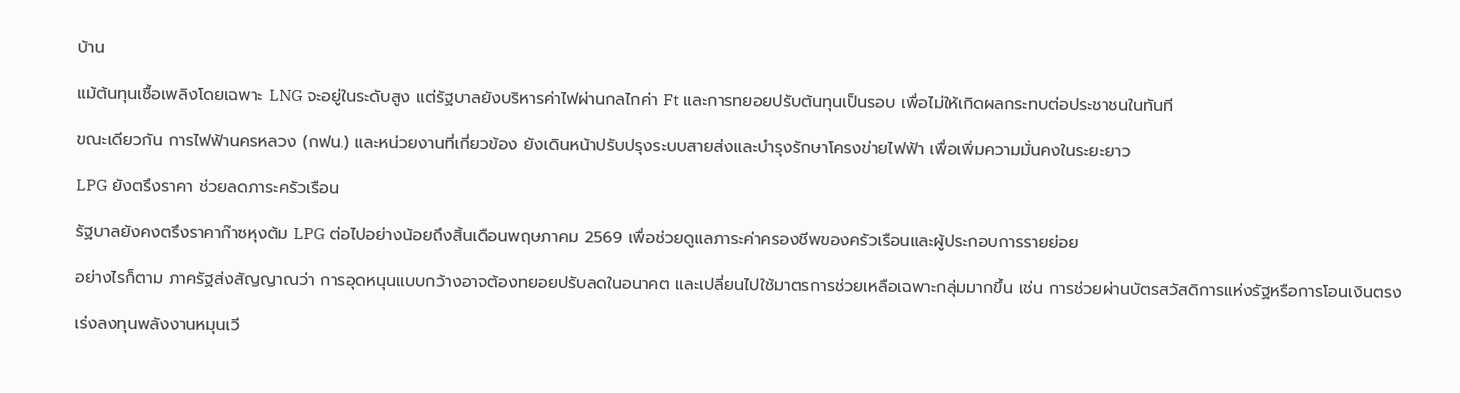บ้าน

แม้ต้นทุนเชื้อเพลิงโดยเฉพาะ LNG จะอยู่ในระดับสูง แต่รัฐบาลยังบริหารค่าไฟผ่านกลไกค่า Ft และการทยอยปรับต้นทุนเป็นรอบ เพื่อไม่ให้เกิดผลกระทบต่อประชาชนในทันที

ขณะเดียวกัน การไฟฟ้านครหลวง (กฟน.) และหน่วยงานที่เกี่ยวข้อง ยังเดินหน้าปรับปรุงระบบสายส่งและบำรุงรักษาโครงข่ายไฟฟ้า เพื่อเพิ่มความมั่นคงในระยะยาว

LPG ยังตรึงราคา ช่วยลดภาระครัวเรือน

รัฐบาลยังคงตรึงราคาก๊าซหุงต้ม LPG ต่อไปอย่างน้อยถึงสิ้นเดือนพฤษภาคม 2569 เพื่อช่วยดูแลภาระค่าครองชีพของครัวเรือนและผู้ประกอบการรายย่อย

อย่างไรก็ตาม ภาครัฐส่งสัญญาณว่า การอุดหนุนแบบกว้างอาจต้องทยอยปรับลดในอนาคต และเปลี่ยนไปใช้มาตรการช่วยเหลือเฉพาะกลุ่มมากขึ้น เช่น การช่วยผ่านบัตรสวัสดิการแห่งรัฐหรือการโอนเงินตรง

เร่งลงทุนพลังงานหมุนเวี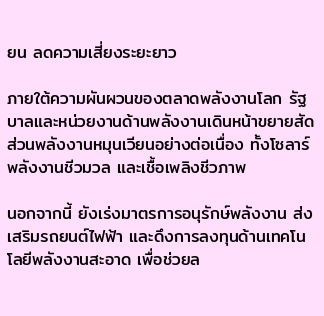ยน ลดความเสี่ยงระยะยาว

ภายใต้ความผันผวนของตลาดพลังงานโลก รัฐบาลและหน่วยงานด้านพลังงานเดินหน้าขยายสัดส่วนพลังงานหมุนเวียนอย่างต่อเนื่อง ทั้งโซลาร์ พลังงานชีวมวล และเชื้อเพลิงชีวภาพ

นอกจากนี้ ยังเร่งมาตรการอนุรักษ์พลังงาน ส่งเสริมรถยนต์ไฟฟ้า และดึงการลงทุนด้านเทคโนโลยีพลังงานสะอาด เพื่อช่วยล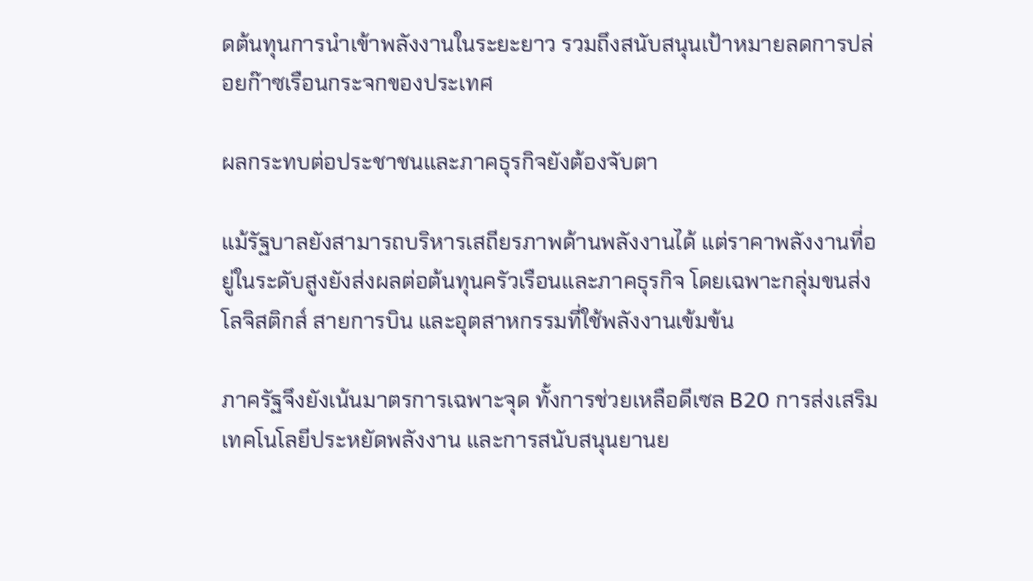ดต้นทุนการนำเข้าพลังงานในระยะยาว รวมถึงสนับสนุนเป้าหมายลดการปล่อยก๊าซเรือนกระจกของประเทศ

ผลกระทบต่อประชาชนและภาคธุรกิจยังต้องจับตา

แม้รัฐบาลยังสามารถบริหารเสถียรภาพด้านพลังงานได้ แต่ราคาพลังงานที่อยู่ในระดับสูงยังส่งผลต่อต้นทุนครัวเรือนและภาคธุรกิจ โดยเฉพาะกลุ่มขนส่ง โลจิสติกส์ สายการบิน และอุตสาหกรรมที่ใช้พลังงานเข้มข้น

ภาครัฐจึงยังเน้นมาตรการเฉพาะจุด ทั้งการช่วยเหลือดีเซล B20 การส่งเสริมเทคโนโลยีประหยัดพลังงาน และการสนับสนุนยานย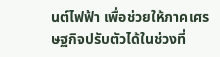นต์ไฟฟ้า เพื่อช่วยให้ภาคเศรษฐกิจปรับตัวได้ในช่วงที่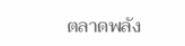ตลาดพลัง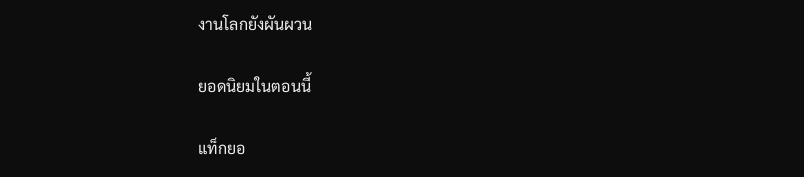งานโลกยังผันผวน

ยอดนิยมในตอนนี้

แท็กยอ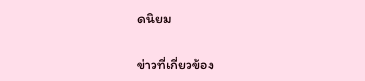ดนิยม

ข่าวที่เกี่ยวข้อง